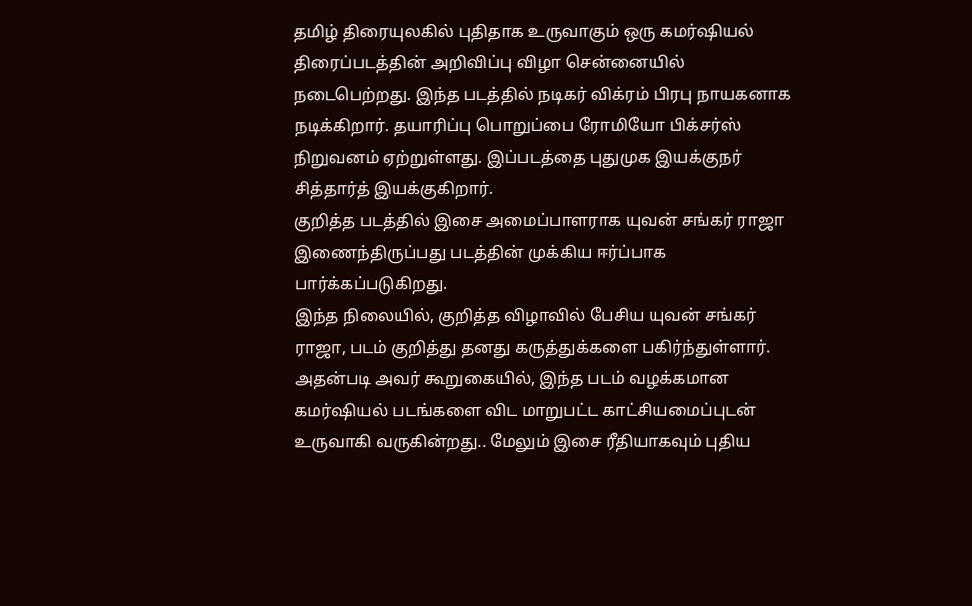தமிழ் திரையுலகில் புதிதாக உருவாகும் ஒரு கமர்ஷியல் திரைப்படத்தின் அறிவிப்பு விழா சென்னையில் நடைபெற்றது. இந்த படத்தில் நடிகர் விக்ரம் பிரபு நாயகனாக நடிக்கிறார். தயாரிப்பு பொறுப்பை ரோமியோ பிக்சர்ஸ் நிறுவனம் ஏற்றுள்ளது. இப்படத்தை புதுமுக இயக்குநர் சித்தார்த் இயக்குகிறார்.
குறித்த படத்தில் இசை அமைப்பாளராக யுவன் சங்கர் ராஜா இணைந்திருப்பது படத்தின் முக்கிய ஈர்ப்பாக பார்க்கப்படுகிறது.
இந்த நிலையில், குறித்த விழாவில் பேசிய யுவன் சங்கர் ராஜா, படம் குறித்து தனது கருத்துக்களை பகிர்ந்துள்ளார்.
அதன்படி அவர் கூறுகையில், இந்த படம் வழக்கமான கமர்ஷியல் படங்களை விட மாறுபட்ட காட்சியமைப்புடன் உருவாகி வருகின்றது.. மேலும் இசை ரீதியாகவும் புதிய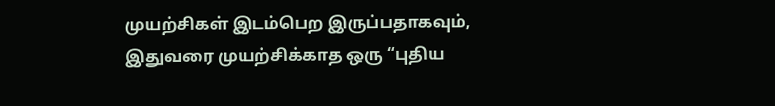முயற்சிகள் இடம்பெற இருப்பதாகவும், இதுவரை முயற்சிக்காத ஒரு “புதிய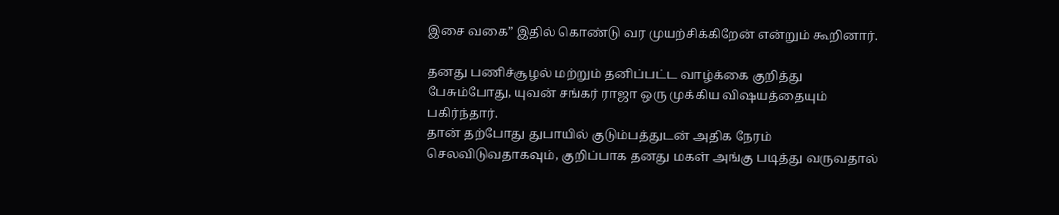இசை வகை” இதில் கொண்டு வர முயற்சிக்கிறேன் என்றும் கூறினார்.

தனது பணிச்சூழல் மற்றும் தனிப்பட்ட வாழ்க்கை குறித்து பேசும்போது, யுவன் சங்கர் ராஜா ஒரு முக்கிய விஷயத்தையும் பகிர்ந்தார்.
தான் தற்போது துபாயில் குடும்பத்துடன் அதிக நேரம் செலவிடுவதாகவும், குறிப்பாக தனது மகள் அங்கு படித்து வருவதால்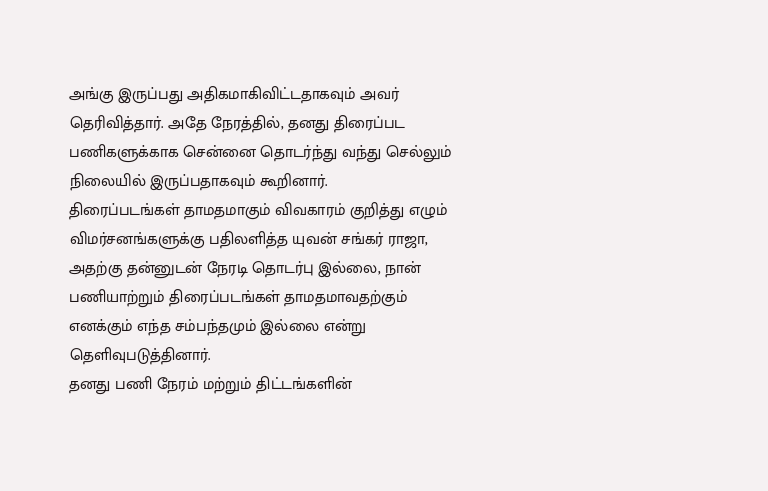அங்கு இருப்பது அதிகமாகிவிட்டதாகவும் அவர் தெரிவித்தார். அதே நேரத்தில், தனது திரைப்பட பணிகளுக்காக சென்னை தொடர்ந்து வந்து செல்லும் நிலையில் இருப்பதாகவும் கூறினார்.
திரைப்படங்கள் தாமதமாகும் விவகாரம் குறித்து எழும் விமர்சனங்களுக்கு பதிலளித்த யுவன் சங்கர் ராஜா, அதற்கு தன்னுடன் நேரடி தொடர்பு இல்லை, நான் பணியாற்றும் திரைப்படங்கள் தாமதமாவதற்கும் எனக்கும் எந்த சம்பந்தமும் இல்லை என்று தெளிவுபடுத்தினார்.
தனது பணி நேரம் மற்றும் திட்டங்களின்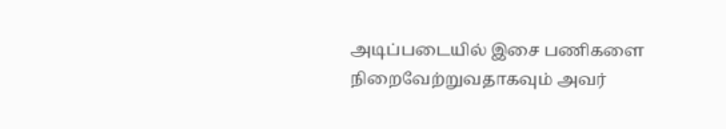அடிப்படையில் இசை பணிகளை நிறைவேற்றுவதாகவும் அவர்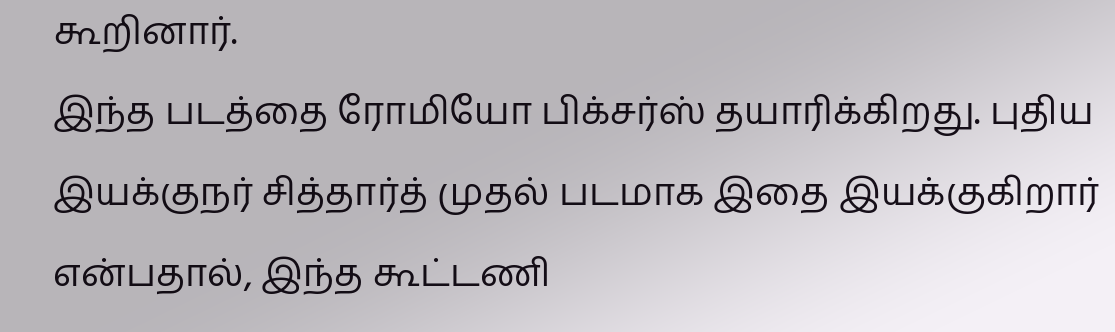கூறினார்.
இந்த படத்தை ரோமியோ பிக்சர்ஸ் தயாரிக்கிறது. புதிய இயக்குநர் சித்தார்த் முதல் படமாக இதை இயக்குகிறார் என்பதால், இந்த கூட்டணி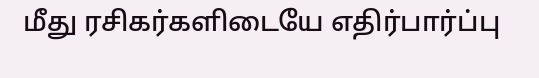மீது ரசிகர்களிடையே எதிர்பார்ப்பு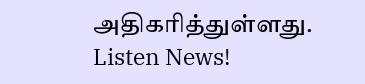அதிகரித்துள்ளது.
Listen News!